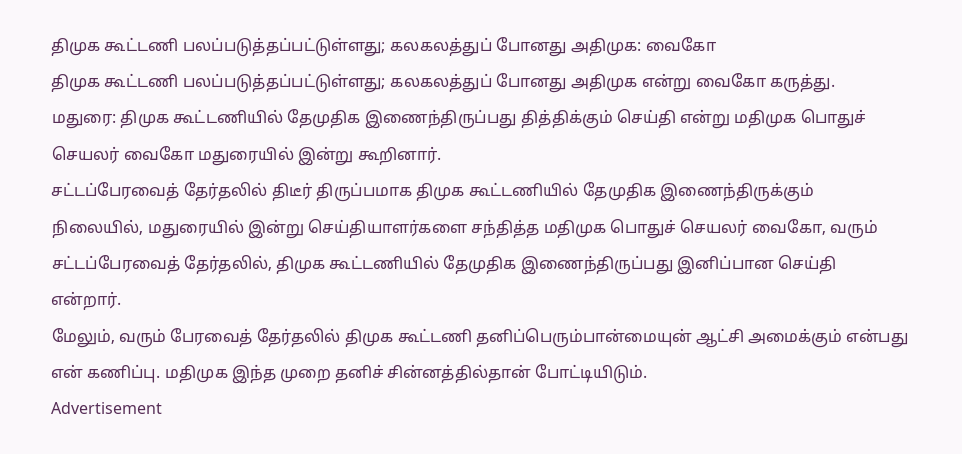திமுக கூட்டணி பலப்படுத்தப்பட்டுள்ளது; கலகலத்துப் போனது அதிமுக: வைகோ
திமுக கூட்டணி பலப்படுத்தப்பட்டுள்ளது; கலகலத்துப் போனது அதிமுக என்று வைகோ கருத்து.
மதுரை: திமுக கூட்டணியில் தேமுதிக இணைந்திருப்பது தித்திக்கும் செய்தி என்று மதிமுக பொதுச் செயலர் வைகோ மதுரையில் இன்று கூறினார்.
சட்டப்பேரவைத் தேர்தலில் திடீர் திருப்பமாக திமுக கூட்டணியில் தேமுதிக இணைந்திருக்கும் நிலையில், மதுரையில் இன்று செய்தியாளர்களை சந்தித்த மதிமுக பொதுச் செயலர் வைகோ, வரும் சட்டப்பேரவைத் தேர்தலில், திமுக கூட்டணியில் தேமுதிக இணைந்திருப்பது இனிப்பான செய்தி என்றார்.
மேலும், வரும் பேரவைத் தேர்தலில் திமுக கூட்டணி தனிப்பெரும்பான்மையுன் ஆட்சி அமைக்கும் என்பது என் கணிப்பு. மதிமுக இந்த முறை தனிச் சின்னத்தில்தான் போட்டியிடும்.
Advertisement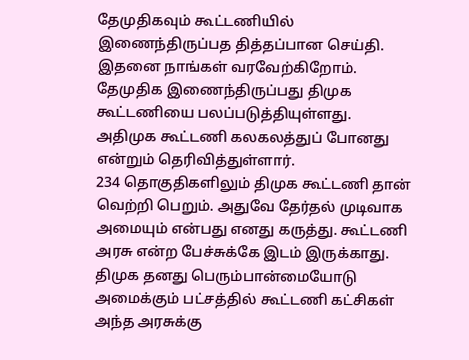தேமுதிகவும் கூட்டணியில் இணைந்திருப்பத தித்தப்பான செய்தி. இதனை நாங்கள் வரவேற்கிறோம். தேமுதிக இணைந்திருப்பது திமுக கூட்டணியை பலப்படுத்தியுள்ளது. அதிமுக கூட்டணி கலகலத்துப் போனது என்றும் தெரிவித்துள்ளார்.
234 தொகுதிகளிலும் திமுக கூட்டணி தான் வெற்றி பெறும். அதுவே தேர்தல் முடிவாக அமையும் என்பது எனது கருத்து. கூட்டணி அரசு என்ற பேச்சுக்கே இடம் இருக்காது. திமுக தனது பெரும்பான்மையோடு அமைக்கும் பட்சத்தில் கூட்டணி கட்சிகள் அந்த அரசுக்கு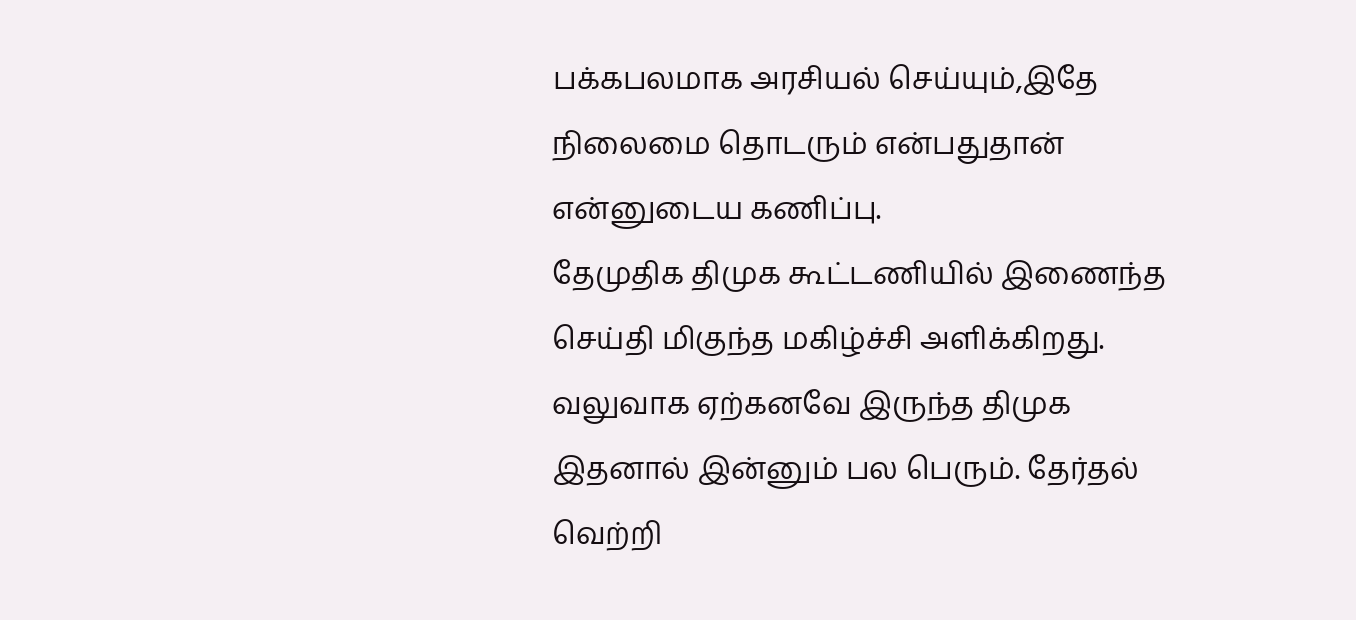பக்கபலமாக அரசியல் செய்யும்,இதே நிலைமை தொடரும் என்பதுதான் என்னுடைய கணிப்பு.
தேமுதிக திமுக கூட்டணியில் இணைந்த செய்தி மிகுந்த மகிழ்ச்சி அளிக்கிறது. வலுவாக ஏற்கனவே இருந்த திமுக இதனால் இன்னும் பல பெரும். தேர்தல் வெற்றி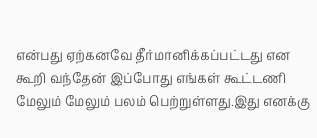என்பது ஏற்கனவே தீர்மானிக்கப்பட்டது என கூறி வந்தேன் இப்போது எங்கள் கூட்டணி மேலும் மேலும் பலம் பெற்றுள்ளது.இது எனக்கு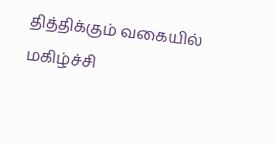தித்திக்கும் வகையில் மகிழ்ச்சி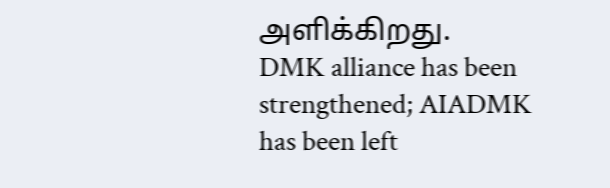அளிக்கிறது.
DMK alliance has been strengthened; AIADMK has been left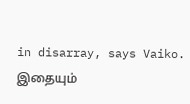in disarray, says Vaiko.
இதையும்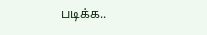படிக்க..